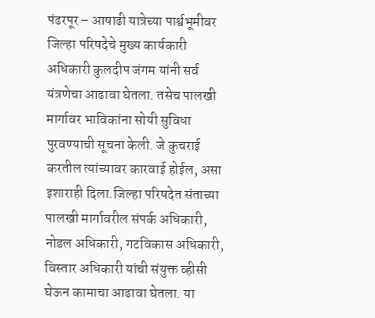पंढरपूर – आषाढी यात्रेच्या पार्श्वभूमीवर जिल्हा परिषदेचे मुख्य कार्यकारी अधिकारी कुलदीप जंगम यांनी सर्व यंत्रणेचा आढावा घेतला. तसेच पालखी मार्गावर भाविकांना सोयी सुविधा पुरवण्याची सूचना केली. जे कुचराई करतील त्यांच्यावर कारवाई होईल, असा इशाराही दिला.जिल्हा परिषदेत संताच्या पालखी मार्गावरील संपर्क अधिकारी, नोडल अधिकारी, गटविकास अधिकारी, विस्तार अधिकारी यांची संयुक्त व्हीसी घेऊन कामाचा आढावा घेतला. या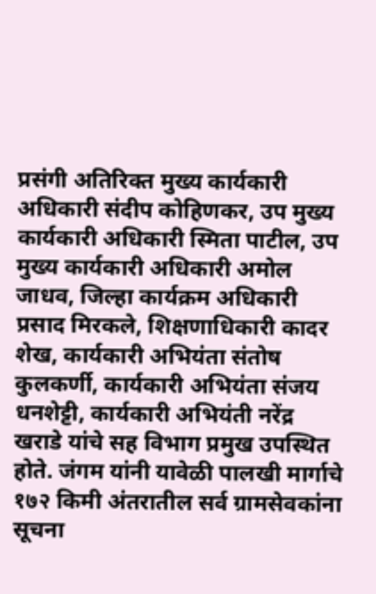प्रसंगी अतिरिक्त मुख्य कार्यकारी अधिकारी संदीप कोहिणकर, उप मुख्य कार्यकारी अधिकारी स्मिता पाटील, उप मुख्य कार्यकारी अधिकारी अमोल जाधव, जिल्हा कार्यक्रम अधिकारी प्रसाद मिरकले, शिक्षणाधिकारी कादर शेख, कार्यकारी अभियंता संतोष कुलकर्णी, कार्यकारी अभियंता संजय धनशेट्टी, कार्यकारी अभियंती नरेंद्र खराडे यांचे सह विभाग प्रमुख उपस्थित होते. जंगम यांनी यावेळी पालखी मार्गाचे १७२ किमी अंतरातील सर्व ग्रामसेवकांना सूचना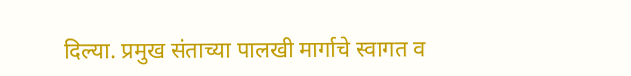दिल्या. प्रमुख संताच्या पालखी मार्गाचे स्वागत व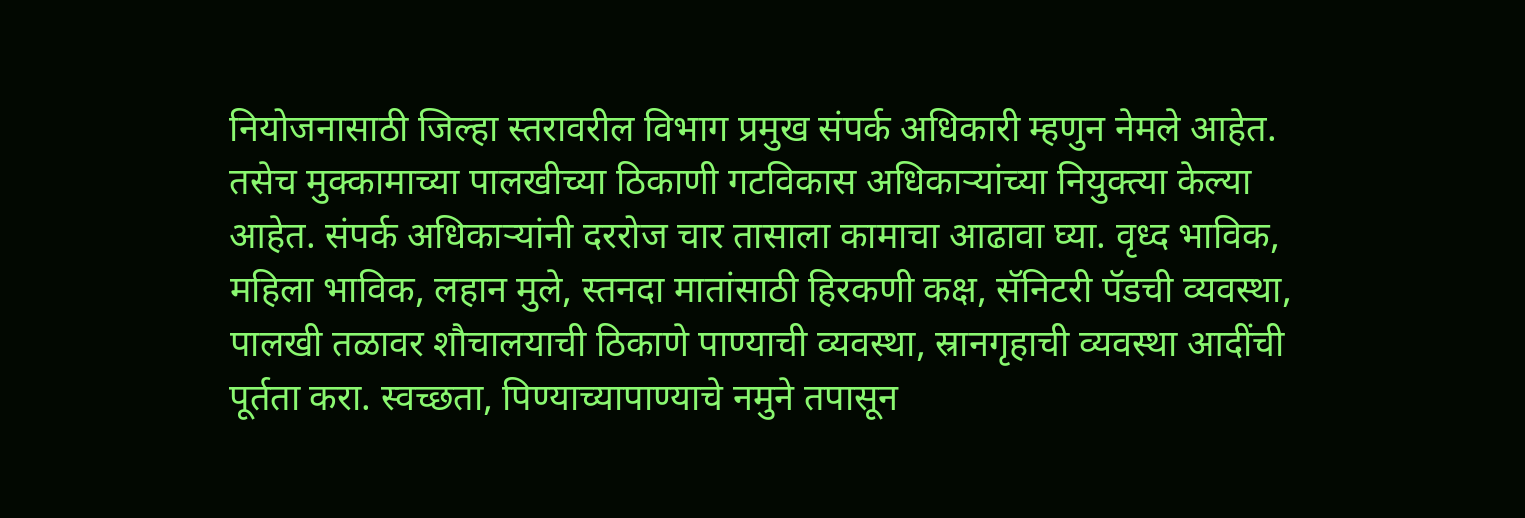नियोजनासाठी जिल्हा स्तरावरील विभाग प्रमुख संपर्क अधिकारी म्हणुन नेमले आहेत. तसेच मुक्कामाच्या पालखीच्या ठिकाणी गटविकास अधिकाऱ्यांच्या नियुक्त्या केल्या आहेत. संपर्क अधिकाऱ्यांनी दररोज चार तासाला कामाचा आढावा घ्या. वृध्द भाविक, महिला भाविक, लहान मुले, स्तनदा मातांसाठी हिरकणी कक्ष, सॅनिटरी पॅडची व्यवस्था, पालखी तळावर शौचालयाची ठिकाणे पाण्याची व्यवस्था, स्रानगृहाची व्यवस्था आदींची पूर्तता करा. स्वच्छता, पिण्याच्यापाण्याचे नमुने तपासून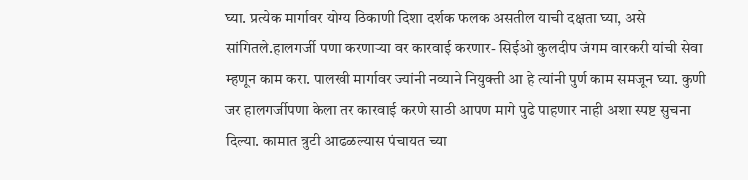घ्या. प्रत्येक मार्गावर योग्य ठिकाणी दिशा दर्शक फलक असतील याची दक्षता घ्या, असे सांगितले.हालगर्जी पणा करणाऱ्या वर कारवाई करणार- सिईओ कुलदीप जंगम वारकरी यांची सेवा म्हणून काम करा. पालखी मार्गावर ज्यांनी नव्याने नियुक्ती आ हे त्यांनी पुर्ण काम समजून घ्या. कुणी जर हालगर्जीपणा केला तर कारवाई करणे साठी आपण मागे पुढे पाहणार नाही अशा स्पष्ट सुचना दिल्या. कामात त्रुटी आढळल्यास पंचायत च्या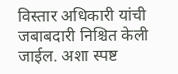विस्तार अधिकारी यांची जबाबदारी निश्चित केली जाईल. अशा स्पष्ट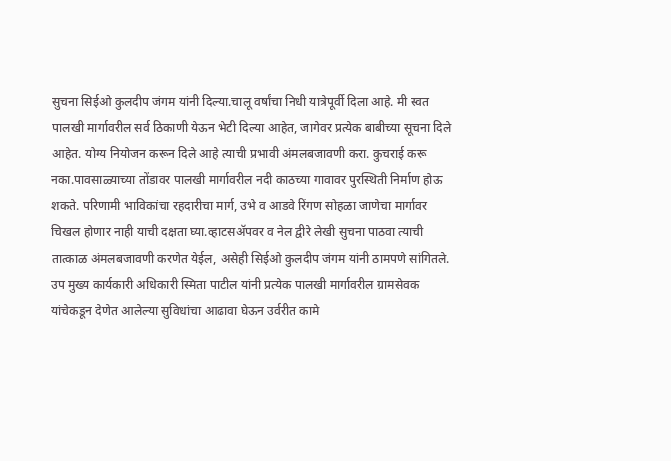सुचना सिईओ कुलदीप जंगम यांनी दिल्या.चालू वर्षांचा निधी यात्रेपूर्वी दिला आहे. मी स्वत पालखी मार्गावरील सर्व ठिकाणी येऊन भेटी दिल्या आहेत, जागेवर प्रत्येक बाबीच्या सूचना दिले आहेत. योग्य नियोजन करून दिले आहे त्याची प्रभावी अंमलबजावणी करा. कुचराई करू नका.पावसाळ्याच्या तोंडावर पालखी मार्गावरील नदी काठच्या गावावर पुरस्थिती निर्माण होऊ शकते. परिणामी भाविकांचा रहदारीचा मार्ग, उभे व आडवे रिंगण सोहळा जाणेचा मार्गावर चिखल होणार नाही याची दक्षता घ्या.व्हाटसॲपवर व नेल द्वीरे लेखी सुचना पाठवा त्याची तात्काळ अंमलबजावणी करणेत येईल, असेही सिईओ कुलदीप जंगम यांनी ठामपणे सांगितले.
उप मुख्य कार्यकारी अधिकारी स्मिता पाटील यांनी प्रत्येक पालखी मार्गावरील ग्रामसेवक यांचेकडून देणेत आलेल्या सुविधांचा आढावा घेऊन उर्वरीत कामे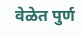वेळेत पुर्ण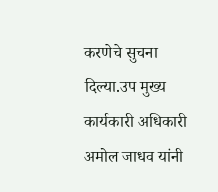करणेचे सुचना दिल्या.उप मुख्य कार्यकारी अधिकारी अमोल जाधव यांनी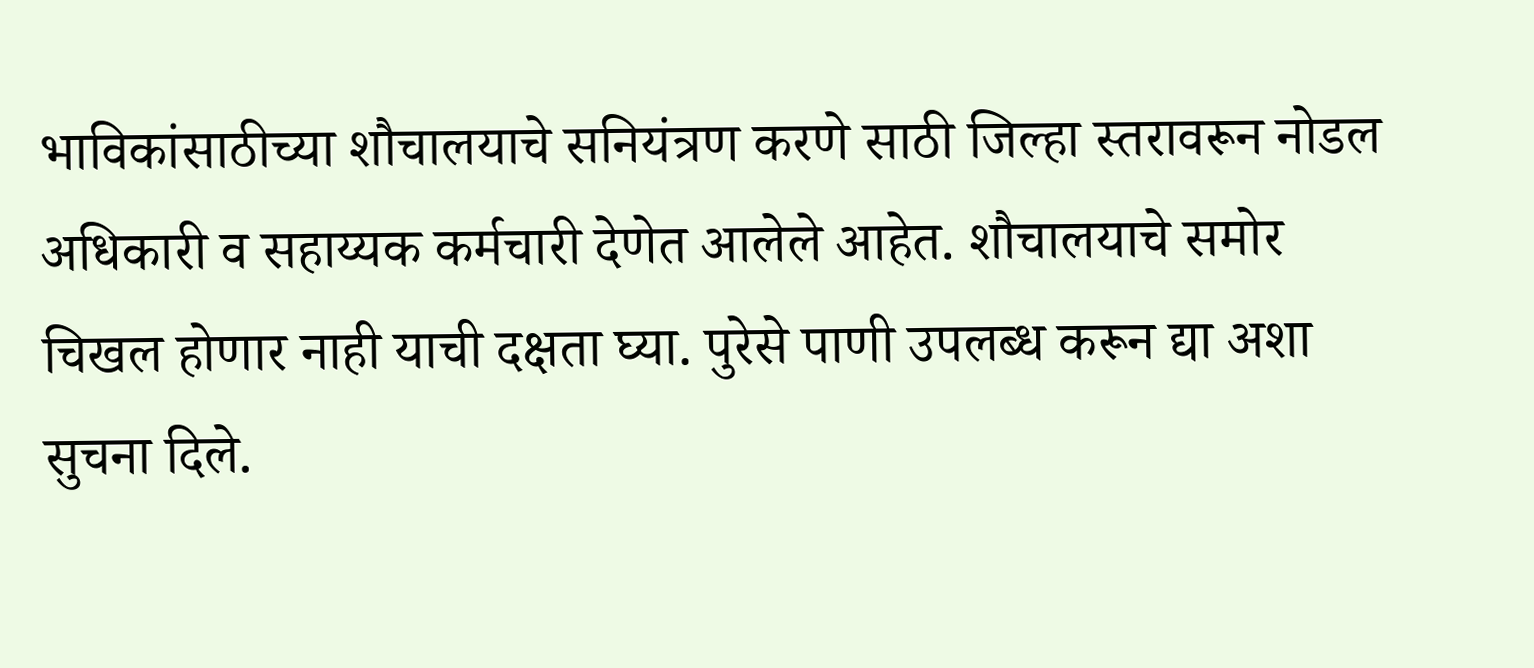भाविकांसाठीच्या शौचालयाचे सनियंत्रण करणे साठी जिल्हा स्तरावरून नोडल अधिकारी व सहाय्यक कर्मचारी देणेत आलेले आहेत. शौचालयाचे समोर चिखल होणार नाही याची दक्षता घ्या. पुरेसे पाणी उपलब्ध करून द्या अशा सुचना दिले.